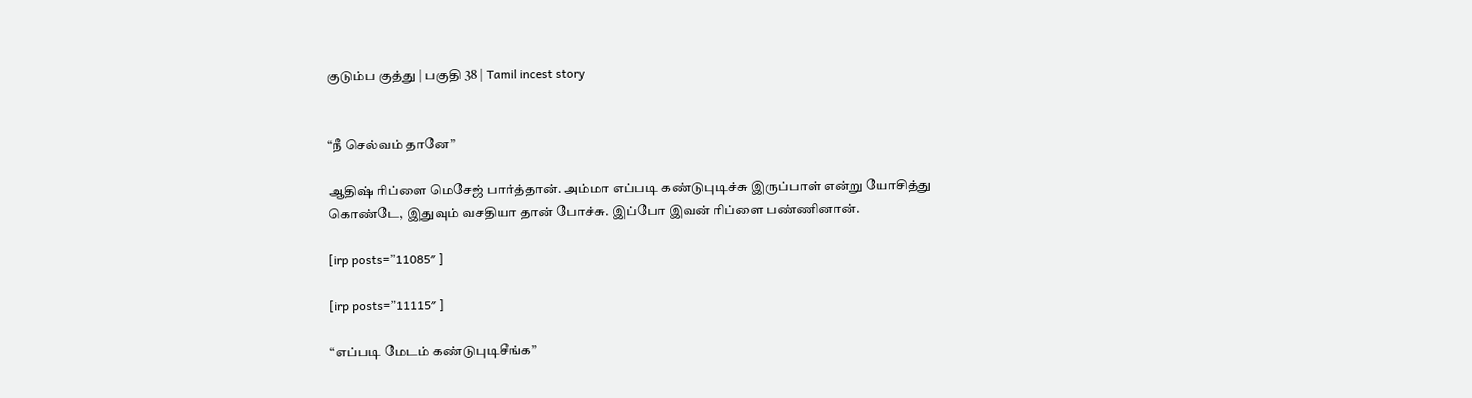குடும்ப குத்து | பகுதி 38 | Tamil incest story


“நீ செல்வம் தானே”

ஆதிஷ் ரிப்ளை மெசேஜ் பார்த்தான். அம்மா எப்படி கண்டுபுடிச்சு இருப்பாள் என்று யோசித்து கொண்டே, இதுவும் வசதியா தான் போச்சு. இப்போ இவன் ரிப்ளை பண்ணினான்.

[irp posts=”11085″ ]

[irp posts=”11115″ ]

“எப்படி மேடம் கண்டுபுடிசீங்க”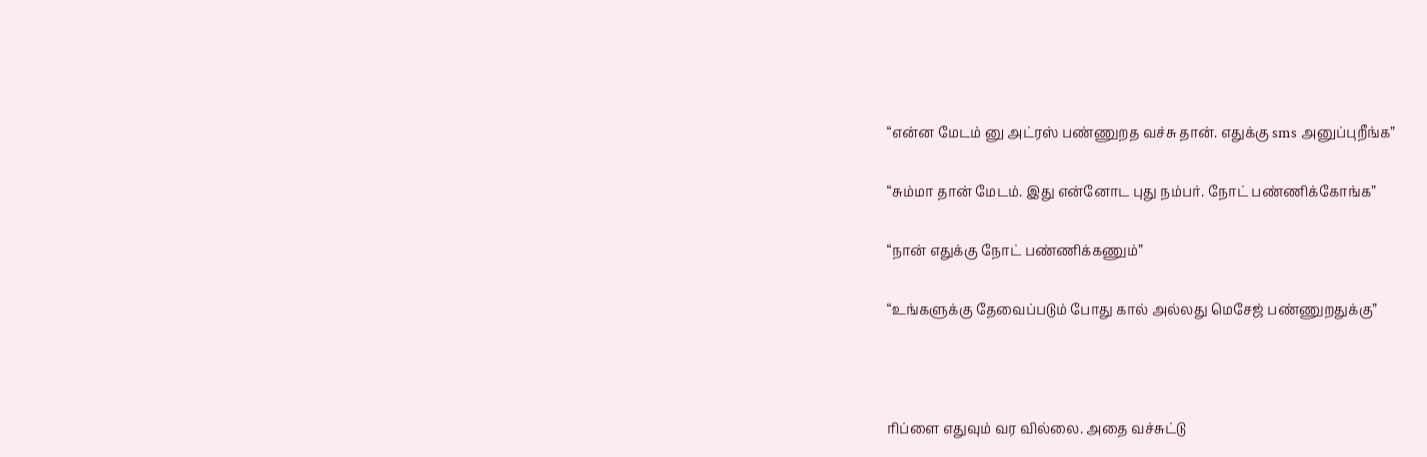“என்ன மேடம் னு அட்ரஸ் பண்ணுறத வச்சு தான். எதுக்கு sms அனுப்புறீங்க”

“சும்மா தான் மேடம். இது என்னோட புது நம்பர். நோட் பண்ணிக்கோங்க”

“நான் எதுக்கு நோட் பண்ணிக்கணும்”

“உங்களுக்கு தேவைப்படும் போது கால் அல்லது மெசேஜ் பண்ணுறதுக்கு”



ரிப்ளை எதுவும் வர வில்லை. அதை வச்சுட்டு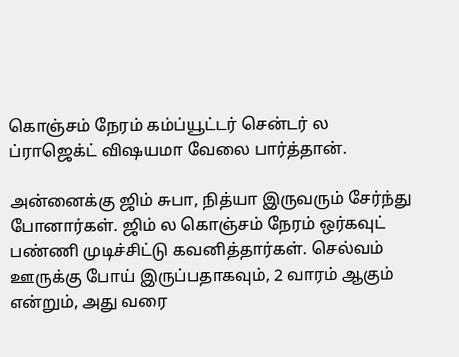கொஞ்சம் நேரம் கம்ப்யூட்டர் சென்டர் ல ப்ராஜெக்ட் விஷயமா வேலை பார்த்தான்.

அன்னைக்கு ஜிம் சுபா, நித்யா இருவரும் சேர்ந்து போனார்கள். ஜிம் ல கொஞ்சம் நேரம் ஒர்கவுட் பண்ணி முடிச்சிட்டு கவனித்தார்கள். செல்வம் ஊருக்கு போய் இருப்பதாகவும், 2 வாரம் ஆகும் என்றும், அது வரை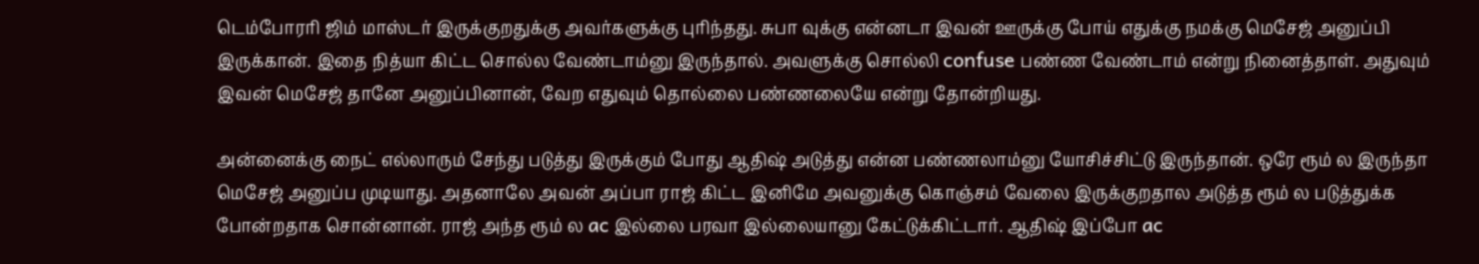டெம்போரரி ஜிம் மாஸ்டர் இருக்குறதுக்கு அவர்களுக்கு புரிந்தது. சுபா வுக்கு என்னடா இவன் ஊருக்கு போய் எதுக்கு நமக்கு மெசேஜ் அனுப்பி இருக்கான். இதை நித்யா கிட்ட சொல்ல வேண்டாம்னு இருந்தால். அவளுக்கு சொல்லி confuse பண்ண வேண்டாம் என்று நினைத்தாள். அதுவும் இவன் மெசேஜ் தானே அனுப்பினான், வேற எதுவும் தொல்லை பண்ணலையே என்று தோன்றியது.

அன்னைக்கு நைட் எல்லாரும் சேந்து படுத்து இருக்கும் போது ஆதிஷ் அடுத்து என்ன பண்ணலாம்னு யோசிச்சிட்டு இருந்தான். ஒரே ரூம் ல இருந்தா மெசேஜ் அனுப்ப முடியாது. அதனாலே அவன் அப்பா ராஜ் கிட்ட இனிமே அவனுக்கு கொஞ்சம் வேலை இருக்குறதால அடுத்த ரூம் ல படுத்துக்க போன்றதாக சொன்னான். ராஜ் அந்த ரூம் ல ac இல்லை பரவா இல்லையானு கேட்டுக்கிட்டார். ஆதிஷ் இப்போ ac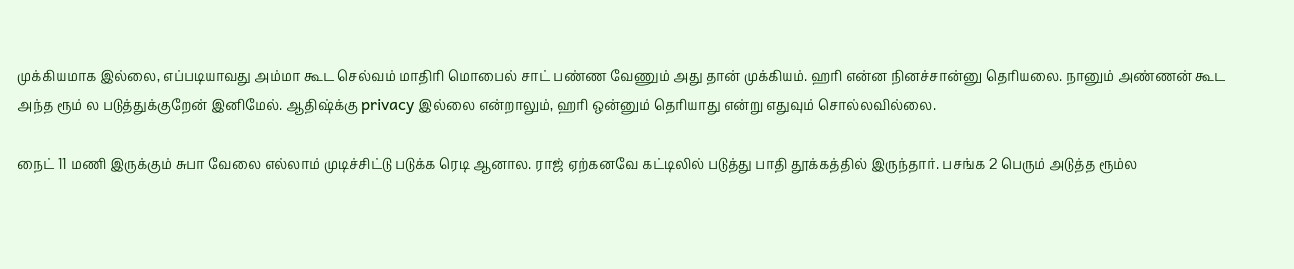முக்கியமாக இல்லை, எப்படியாவது அம்மா கூட செல்வம் மாதிரி மொபைல் சாட் பண்ண வேணும் அது தான் முக்கியம். ஹரி என்ன நினச்சான்னு தெரியலை. நானும் அண்ணன் கூட அந்த ரூம் ல படுத்துக்குறேன் இனிமேல். ஆதிஷ்க்கு privacy இல்லை என்றாலும், ஹரி ஒன்னும் தெரியாது என்று எதுவும் சொல்லவில்லை.

நைட் 11 மணி இருக்கும் சுபா வேலை எல்லாம் முடிச்சிட்டு படுக்க ரெடி ஆனால. ராஜ் ஏற்கனவே கட்டிலில் படுத்து பாதி தூக்கத்தில் இருந்தார். பசங்க 2 பெரும் அடுத்த ரூம்ல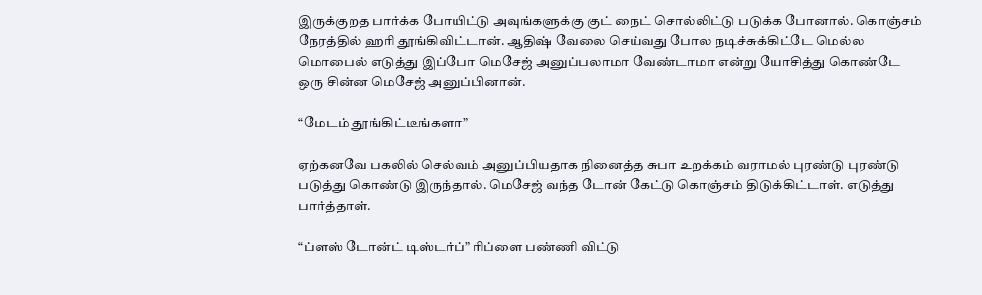இருக்குறத பார்க்க போயிட்டு அவுங்களுக்கு குட் நைட் சொல்லிட்டு படுக்க போனால். கொஞ்சம் நேரத்தில் ஹரி தூங்கிவிட்டான். ஆதிஷ் வேலை செய்வது போல நடிச்சுக்கிட்டே மெல்ல மொபைல் எடுத்து இப்போ மெசேஜ் அனுப்பலாமா வேண்டாமா என்று யோசித்து கொண்டே ஒரு சின்ன மெசேஜ் அனுப்பினான்.

“மேடம் தூங்கிட்டீங்களா”

ஏற்கனவே பகலில் செல்வம் அனுப்பியதாக நினைத்த சுபா உறக்கம் வராமல் புரண்டு புரண்டு படுத்து கொண்டு இருந்தால். மெசேஜ் வந்த டோன் கேட்டு கொஞ்சம் திடுக்கிட்டாள். எடுத்து பார்த்தாள்.

“ப்ளஸ் டோன்ட் டிஸ்டர்ப்” ரிப்ளை பண்ணி விட்டு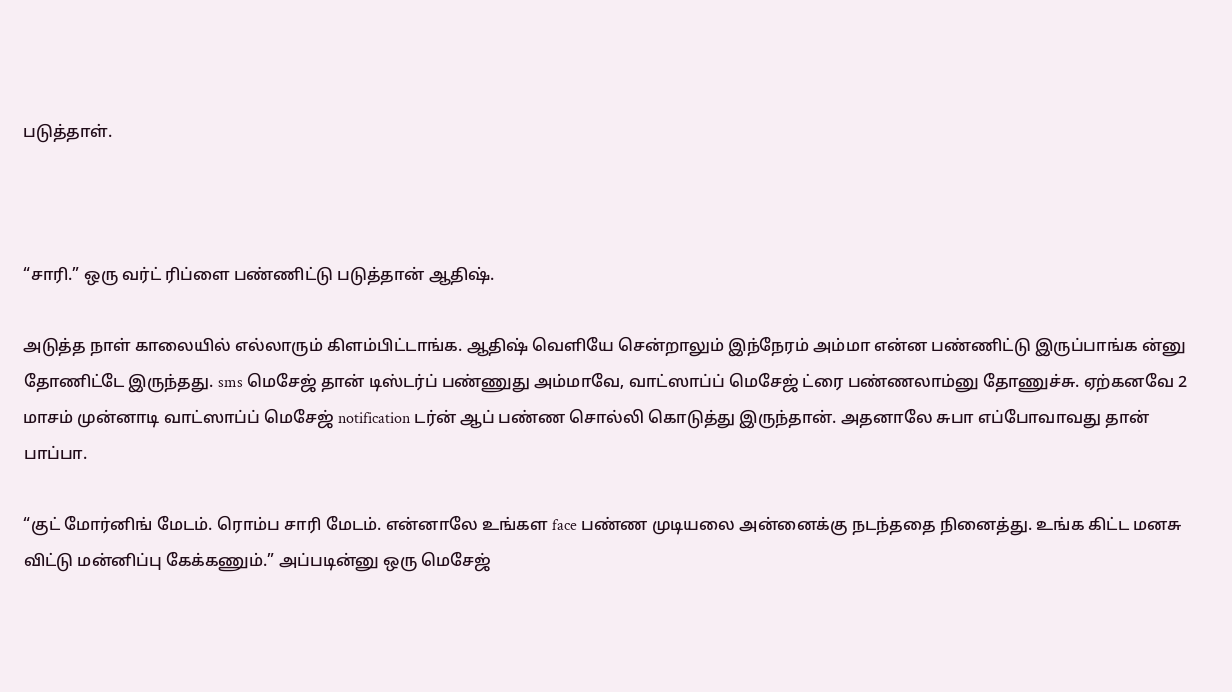படுத்தாள்.



“சாரி.” ஒரு வர்ட் ரிப்ளை பண்ணிட்டு படுத்தான் ஆதிஷ்.

அடுத்த நாள் காலையில் எல்லாரும் கிளம்பிட்டாங்க. ஆதிஷ் வெளியே சென்றாலும் இந்நேரம் அம்மா என்ன பண்ணிட்டு இருப்பாங்க ன்னு தோணிட்டே இருந்தது. sms மெசேஜ் தான் டிஸ்டர்ப் பண்ணுது அம்மாவே, வாட்ஸாப்ப் மெசேஜ் ட்ரை பண்ணலாம்னு தோணுச்சு. ஏற்கனவே 2 மாசம் முன்னாடி வாட்ஸாப்ப் மெசேஜ் notification டர்ன் ஆப் பண்ண சொல்லி கொடுத்து இருந்தான். அதனாலே சுபா எப்போவாவது தான் பாப்பா.

“குட் மோர்னிங் மேடம். ரொம்ப சாரி மேடம். என்னாலே உங்கள face பண்ண முடியலை அன்னைக்கு நடந்ததை நினைத்து. உங்க கிட்ட மனசு விட்டு மன்னிப்பு கேக்கணும்.” அப்படின்னு ஒரு மெசேஜ்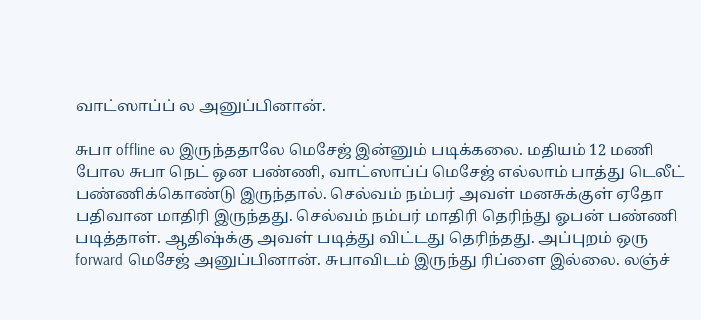வாட்ஸாப்ப் ல அனுப்பினான்.

சுபா offline ல இருந்ததாலே மெசேஜ் இன்னும் படிக்கலை. மதியம் 12 மணி போல சுபா நெட் ஒன பண்ணி, வாட்ஸாப்ப் மெசேஜ் எல்லாம் பாத்து டெலீட் பண்ணிக்கொண்டு இருந்தால். செல்வம் நம்பர் அவள் மனசுக்குள் ஏதோ பதிவான மாதிரி இருந்தது. செல்வம் நம்பர் மாதிரி தெரிந்து ஓபன் பண்ணி படித்தாள். ஆதிஷ்க்கு அவள் படித்து விட்டது தெரிந்தது. அப்புறம் ஒரு forward மெசேஜ் அனுப்பினான். சுபாவிடம் இருந்து ரிப்ளை இல்லை. லஞ்ச்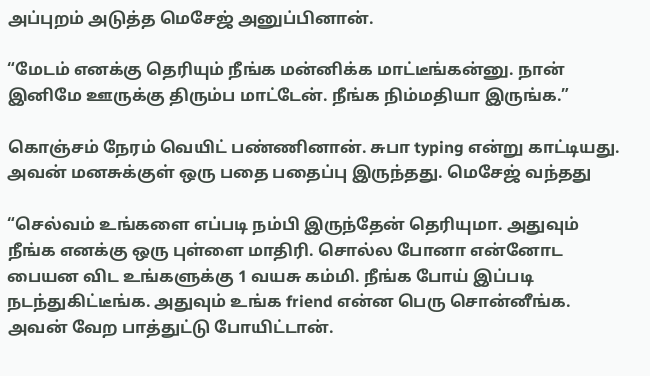அப்புறம் அடுத்த மெசேஜ் அனுப்பினான்.

“மேடம் எனக்கு தெரியும் நீங்க மன்னிக்க மாட்டீங்கன்னு. நான் இனிமே ஊருக்கு திரும்ப மாட்டேன். நீங்க நிம்மதியா இருங்க.”

கொஞ்சம் நேரம் வெயிட் பண்ணினான். சுபா typing என்று காட்டியது. அவன் மனசுக்குள் ஒரு பதை பதைப்பு இருந்தது. மெசேஜ் வந்தது

“செல்வம் உங்களை எப்படி நம்பி இருந்தேன் தெரியுமா. அதுவும் நீங்க எனக்கு ஒரு புள்ளை மாதிரி. சொல்ல போனா என்னோட பையன விட உங்களுக்கு 1 வயசு கம்மி. நீங்க போய் இப்படி நடந்துகிட்டீங்க. அதுவும் உங்க friend என்ன பெரு சொன்னீங்க. அவன் வேற பாத்துட்டு போயிட்டான்.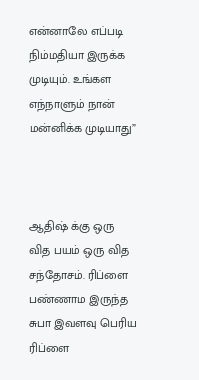என்னாலே எப்படி நிம்மதியா இருக்க முடியும். உங்கள எந்நாளும் நான் மன்னிக்க முடியாது”



ஆதிஷ் க்கு ஒரு வித பயம் ஒரு வித சந்தோசம். ரிப்ளை பண்ணாம இருந்த சுபா இவளவு பெரிய ரிப்ளை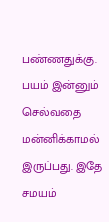பண்ணதுக்கு. பயம் இன்னும் செல்வதை மன்னிக்காமல் இருப்பது. இதே சமயம்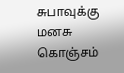சுபாவுக்கு மனசு கொஞ்சம்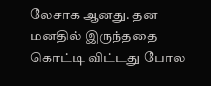லேசாக ஆனது. தன மனதில் இருந்ததை கொட்டி விட்டது போல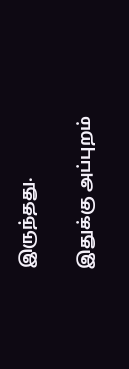இருந்தது.

இதுக்கு அப்புறம்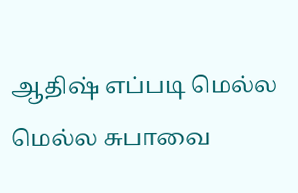ஆதிஷ் எப்படி மெல்ல மெல்ல சுபாவை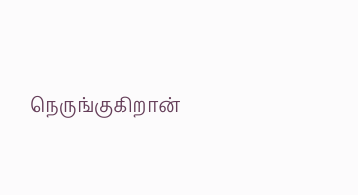நெருங்குகிறான்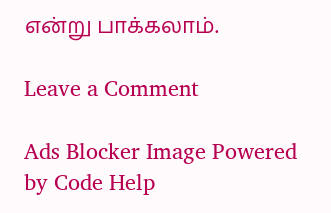என்று பாக்கலாம்.

Leave a Comment

Ads Blocker Image Powered by Code Help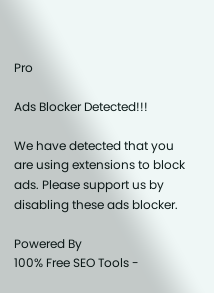Pro

Ads Blocker Detected!!!

We have detected that you are using extensions to block ads. Please support us by disabling these ads blocker.

Powered By
100% Free SEO Tools -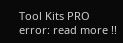Tool Kits PRO
error: read more !!